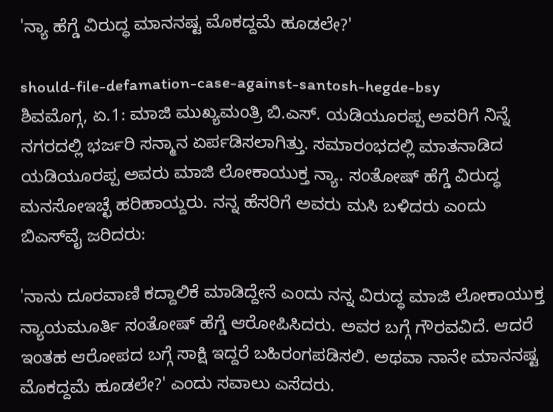'ನ್ಯಾ ಹೆಗ್ಡೆ ವಿರುದ್ಧ ಮಾನನಷ್ಟ ಮೊಕದ್ದಮೆ ಹೂಡಲೇ?'

should-file-defamation-case-against-santosh-hegde-bsy
ಶಿವಮೊಗ್ಗ, ಏ.1: ಮಾಜಿ ಮುಖ್ಯಮಂತ್ರಿ ಬಿ.ಎಸ್. ಯಡಿಯೂರಪ್ಪ ಅವರಿಗೆ ನಿನ್ನೆ ನಗರದಲ್ಲಿ ಭರ್ಜರಿ ಸನ್ಮಾನ ಏರ್ಪಡಿಸಲಾಗಿತ್ತು. ಸಮಾರಂಭದಲ್ಲಿ ಮಾತನಾಡಿದ ಯಡಿಯೂರಪ್ಪ ಅವರು ಮಾಜಿ ಲೋಕಾಯುಕ್ತ ನ್ಯಾ. ಸಂತೋಷ್‌ ಹೆಗ್ಡೆ ವಿರುದ್ಧ ಮನಸೋಇಚ್ಛೆ ಹರಿಹಾಯ್ದರು. ನನ್ನ ಹೆಸರಿಗೆ ಅವರು ಮಸಿ ಬಳಿದರು ಎಂದು ಬಿಎಸ್‌ವೈ ಜರಿದರು:

'ನಾನು ದೂರವಾಣಿ ಕದ್ದಾಲಿಕೆ ಮಾಡಿದ್ದೇನೆ ಎಂದು ನನ್ನ ವಿರುದ್ಧ ಮಾಜಿ ಲೋಕಾಯುಕ್ತ ನ್ಯಾಯಮೂರ್ತಿ ಸಂತೋಷ್‌ ಹೆಗ್ಡೆ ಆರೋಪಿಸಿದರು. ಅವರ ಬಗ್ಗೆ ಗೌರವವಿದೆ. ಆದರೆ ಇಂತಹ ಆರೋಪದ ಬಗ್ಗೆ ಸಾಕ್ಷಿ ಇದ್ದರೆ ಬಹಿರಂಗಪಡಿಸಲಿ. ಅಥವಾ ನಾನೇ ಮಾನನಷ್ಟ ಮೊಕದ್ದಮೆ ಹೂಡಲೇ?' ಎಂದು ಸವಾಲು ಎಸೆದರು.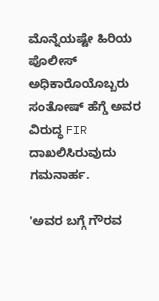ಮೊನ್ನೆಯಷ್ಟೇ ಹಿರಿಯ ಪೊಲೀಸ್ ಅಧಿಕಾರೊಯೊಬ್ಬರು ಸಂತೋಷ್‌ ಹೆಗ್ಡೆ ಅವರ ವಿರುದ್ಧ FIR ದಾಖಲಿಸಿರುವುದು ಗಮನಾರ್ಹ.

'ಅವರ ಬಗ್ಗೆ ಗೌರವ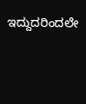ಇದ್ದುದರಿಂದಲೇ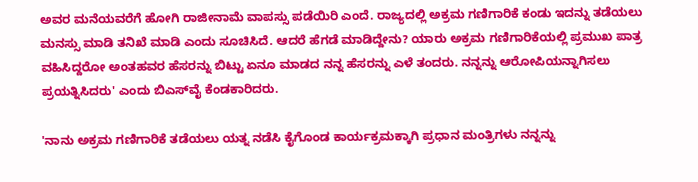ಅವರ ಮನೆಯವರೆಗೆ ಹೋಗಿ ರಾಜೀನಾಮೆ ವಾಪಸ್ಸು ಪಡೆಯಿರಿ ಎಂದೆ. ರಾಜ್ಯದಲ್ಲಿ ಅಕ್ರಮ ಗಣಿಗಾರಿಕೆ ಕಂಡು ಇದನ್ನು ತಡೆಯಲು ಮನಸ್ಸು ಮಾಡಿ ತನಿಖೆ ಮಾಡಿ ಎಂದು ಸೂಚಿಸಿದೆ. ಆದರೆ ಹೆಗಡೆ ಮಾಡಿದ್ದೇನು? ಯಾರು ಅಕ್ರಮ ಗಣಿಗಾರಿಕೆಯಲ್ಲಿ ಪ್ರಮುಖ ಪಾತ್ರ ವಹಿಸಿದ್ದರೋ ಅಂತಹವರ ಹೆಸರನ್ನು ಬಿಟ್ಟು ಏನೂ ಮಾಡದ ನನ್ನ ಹೆಸರನ್ನು ಎಳೆ ತಂದರು. ನನ್ನನ್ನು ಆರೋಪಿಯನ್ನಾಗಿಸಲು ಪ್ರಯತ್ನಿಸಿದರು' ಎಂದು ಬಿಎಸ್‌ವೈ ಕೆಂಡಕಾರಿದರು.

'ನಾನು ಅಕ್ರಮ ಗಣಿಗಾರಿಕೆ ತಡೆಯಲು ಯತ್ನ ನಡೆಸಿ ಕೈಗೊಂಡ ಕಾರ್ಯಕ್ರಮಕ್ಕಾಗಿ ಪ್ರಧಾನ ಮಂತ್ರಿಗಳು ನನ್ನನ್ನು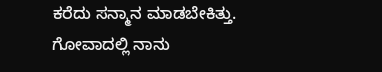ಕರೆದು ಸನ್ಮಾನ ಮಾಡಬೇಕಿತ್ತು. ಗೋವಾದಲ್ಲಿ ನಾನು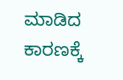ಮಾಡಿದ ಕಾರಣಕ್ಕೆ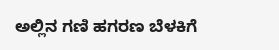ಅಲ್ಲಿನ ಗಣಿ ಹಗರಣ ಬೆಳಕಿಗೆ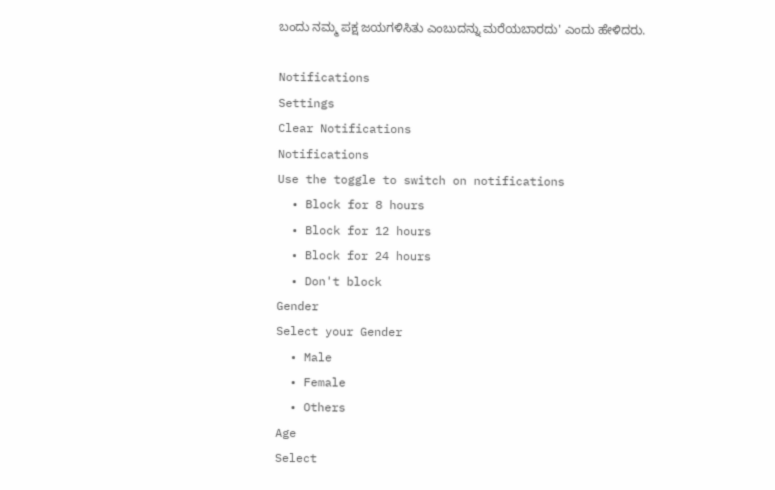ಬಂದು ನಮ್ಮ ಪಕ್ಷ ಜಯಗಳಿಸಿತು ಎಂಬುದನ್ನು ಮರೆಯಬಾರದು' ಎಂದು ಹೇಳಿದರು.

Notifications
Settings
Clear Notifications
Notifications
Use the toggle to switch on notifications
  • Block for 8 hours
  • Block for 12 hours
  • Block for 24 hours
  • Don't block
Gender
Select your Gender
  • Male
  • Female
  • Others
Age
Select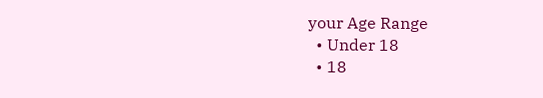your Age Range
  • Under 18
  • 18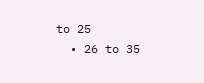to 25
  • 26 to 35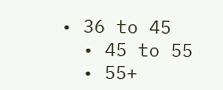• 36 to 45
  • 45 to 55
  • 55+